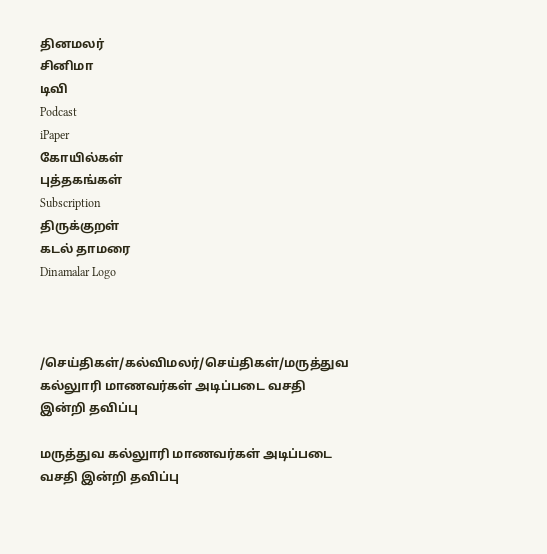தினமலர்
சினிமா
டிவி
Podcast
iPaper
கோயில்கள்
புத்தகங்கள்
Subscription
திருக்குறள்
கடல் தாமரை
Dinamalar Logo



/செய்திகள்/கல்விமலர்/செய்திகள்/மருத்துவ கல்லுாரி மாணவர்கள் அடிப்படை வசதி இன்றி தவிப்பு

மருத்துவ கல்லுாரி மாணவர்கள் அடிப்படை வசதி இன்றி தவிப்பு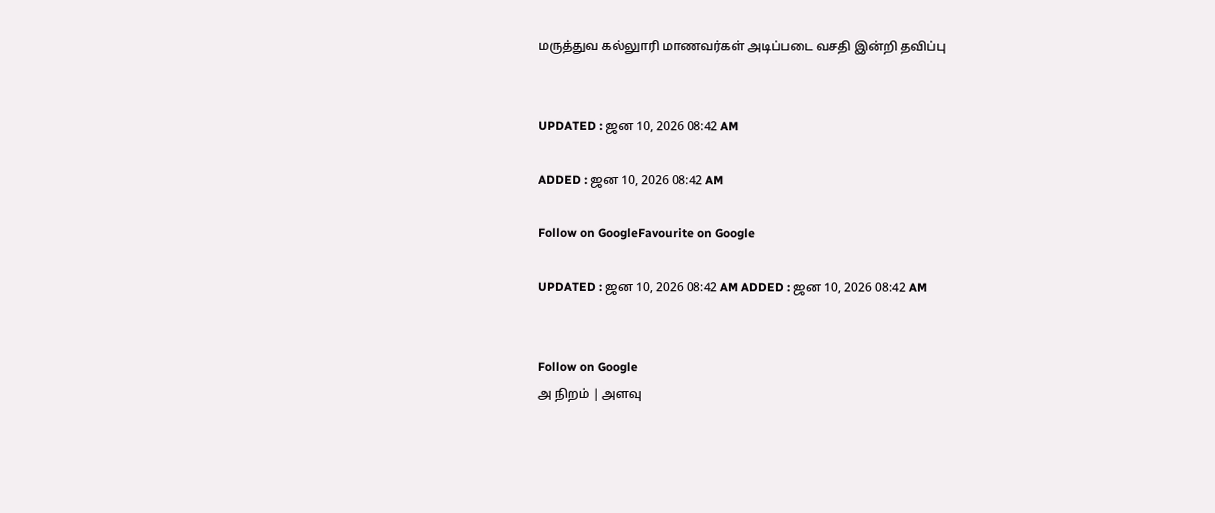மருத்துவ கல்லுாரி மாணவர்கள் அடிப்படை வசதி இன்றி தவிப்பு


UPDATED : ஜன 10, 2026 08:42 AM

ADDED : ஜன 10, 2026 08:42 AM

Follow on GoogleFavourite on Google

UPDATED : ஜன 10, 2026 08:42 AM ADDED : ஜன 10, 2026 08:42 AM


Follow on Google
அ நிறம் | அளவு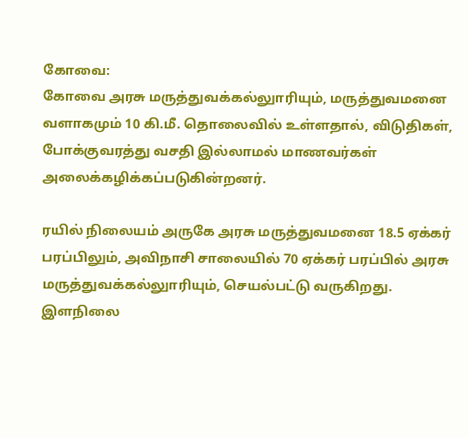கோவை:
கோவை அரசு மருத்துவக்கல்லுாரியும், மருத்துவமனை வளாகமும் 10 கி.மீ. தொலைவில் உள்ளதால், விடுதிகள், போக்குவரத்து வசதி இல்லாமல் மாணவர்கள் அலைக்கழிக்கப்படுகின்றனர்.

ரயில் நிலையம் அருகே அரசு மருத்துவமனை 18.5 ஏக்கர் பரப்பிலும், அவிநாசி சாலையில் 70 ஏக்கர் பரப்பில் அரசு மருத்துவக்கல்லுாரியும், செயல்பட்டு வருகிறது. இளநிலை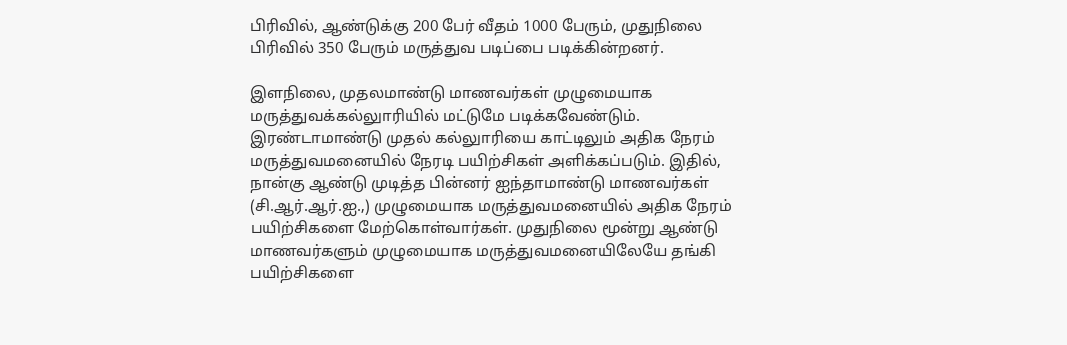பிரிவில், ஆண்டுக்கு 200 பேர் வீதம் 1000 பேரும், முதுநிலை பிரிவில் 350 பேரும் மருத்துவ படிப்பை படிக்கின்றனர்.

இளநிலை, முதலமாண்டு மாணவர்கள் முழுமையாக மருத்துவக்கல்லுாரியில் மட்டுமே படிக்கவேண்டும். இரண்டாமாண்டு முதல் கல்லுாரியை காட்டிலும் அதிக நேரம் மருத்துவமனையில் நேரடி பயிற்சிகள் அளிக்கப்படும். இதில், நான்கு ஆண்டு முடித்த பின்னர் ஐந்தாமாண்டு மாணவர்கள் (சி.ஆர்.ஆர்.ஐ.,) முழுமையாக மருத்துவமனையில் அதிக நேரம் பயிற்சிகளை மேற்கொள்வார்கள். முதுநிலை மூன்று ஆண்டு மாணவர்களும் முழுமையாக மருத்துவமனையிலேயே தங்கி பயிற்சிகளை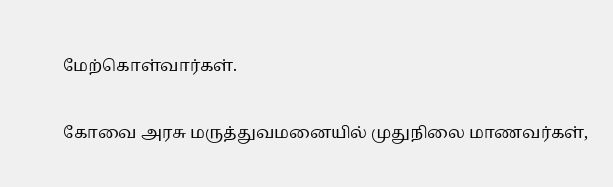மேற்கொள்வார்கள்.

கோவை அரசு மருத்துவமனையில் முதுநிலை மாணவர்கள்,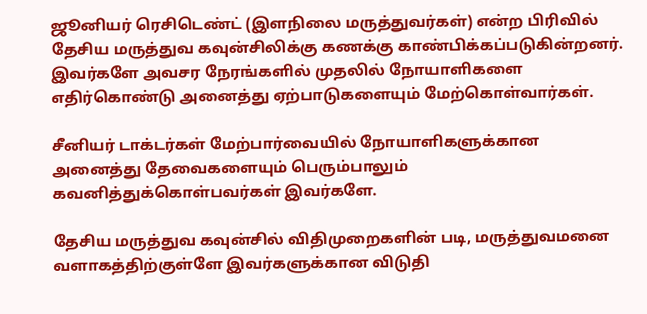ஜூனியர் ரெசிடெண்ட் (இளநிலை மருத்துவர்கள்) என்ற பிரிவில் தேசிய மருத்துவ கவுன்சிலிக்கு கணக்கு காண்பிக்கப்படுகின்றனர். இவர்களே அவசர நேரங்களில் முதலில் நோயாளிகளை எதிர்கொண்டு அனைத்து ஏற்பாடுகளையும் மேற்கொள்வார்கள்.

சீனியர் டாக்டர்கள் மேற்பார்வையில் நோயாளிகளுக்கான அனைத்து தேவைகளையும் பெரும்பாலும் கவனித்துக்கொள்பவர்கள் இவர்களே.

தேசிய மருத்துவ கவுன்சில் விதிமுறைகளின் படி, மருத்துவமனை வளாகத்திற்குள்ளே இவர்களுக்கான விடுதி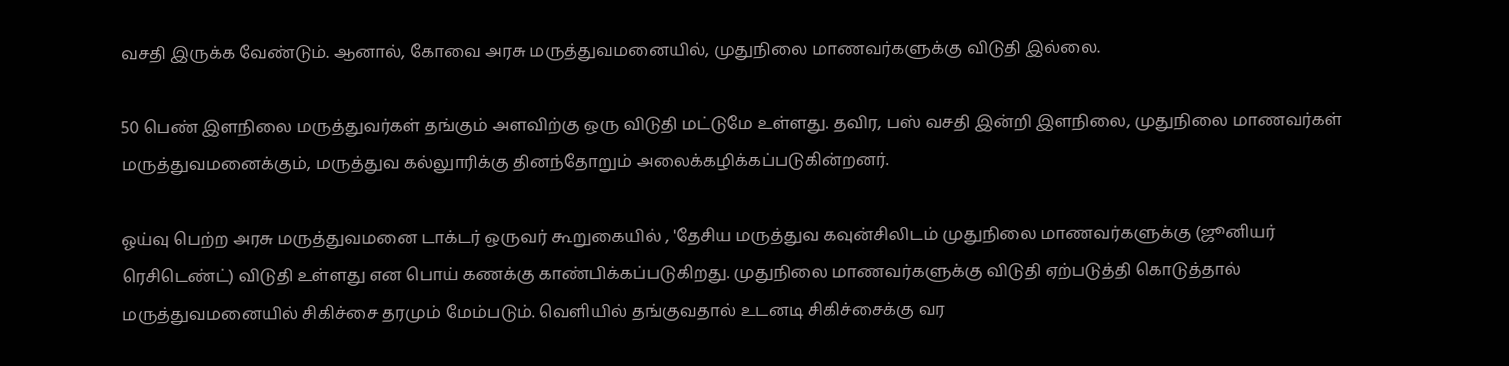வசதி இருக்க வேண்டும். ஆனால், கோவை அரசு மருத்துவமனையில், முதுநிலை மாணவர்களுக்கு விடுதி இல்லை.

50 பெண் இளநிலை மருத்துவர்கள் தங்கும் அளவிற்கு ஒரு விடுதி மட்டுமே உள்ளது. தவிர, பஸ் வசதி இன்றி இளநிலை, முதுநிலை மாணவர்கள் மருத்துவமனைக்கும், மருத்துவ கல்லுாரிக்கு தினந்தோறும் அலைக்கழிக்கப்படுகின்றனர்.

ஓய்வு பெற்ற அரசு மருத்துவமனை டாக்டர் ஒருவர் கூறுகையில் , 'தேசிய மருத்துவ கவுன்சிலிடம் முதுநிலை மாணவர்களுக்கு (ஜூனியர் ரெசிடெண்ட்) விடுதி உள்ளது என பொய் கணக்கு காண்பிக்கப்படுகிறது. முதுநிலை மாணவர்களுக்கு விடுதி ஏற்படுத்தி கொடுத்தால் மருத்துவமனையில் சிகிச்சை தரமும் மேம்படும். வெளியில் தங்குவதால் உடனடி சிகிச்சைக்கு வர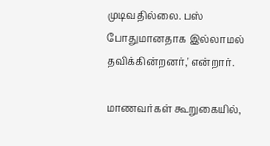முடிவதில்லை. பஸ் போதுமானதாக இல்லாமல் தவிக்கின்றனர்,' என்றார்.

மாணவர்கள் கூறுகையில்,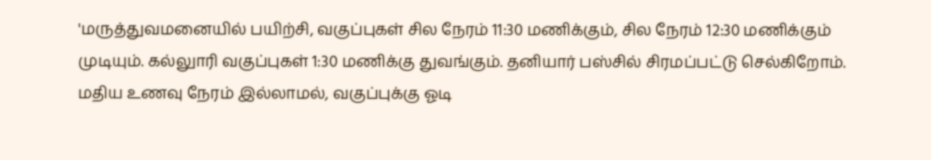'மருத்துவமனையில் பயிற்சி, வகுப்புகள் சில நேரம் 11:30 மணிக்கும், சில நேரம் 12:30 மணிக்கும் முடியும். கல்லுாரி வகுப்புகள் 1:30 மணிக்கு துவங்கும். தனியார் பஸ்சில் சிரமப்பட்டு செல்கிறோம். மதிய உணவு நேரம் இல்லாமல், வகுப்புக்கு ஓடி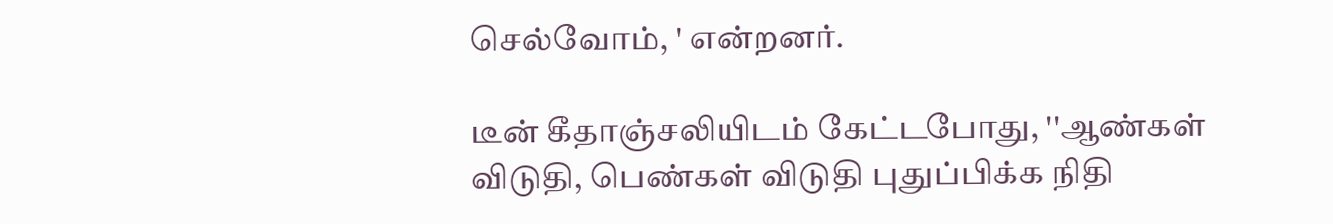செல்வோம், ' என்றனர்.

டீன் கீதாஞ்சலியிடம் கேட்டபோது, ''ஆண்கள் விடுதி, பெண்கள் விடுதி புதுப்பிக்க நிதி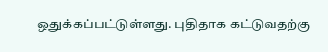ஒதுக்கப்பட்டுள்ளது. புதிதாக கட்டுவதற்கு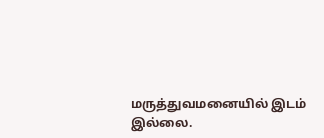மருத்துவமனையில் இடம் இல்லை.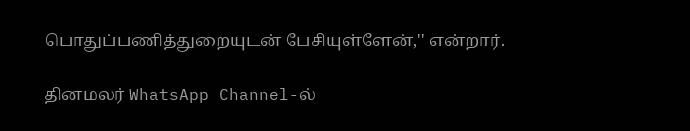பொதுப்பணித்துறையுடன் பேசியுள்ளேன்,'' என்றார்.

தினமலர் WhatsApp Channel-ல்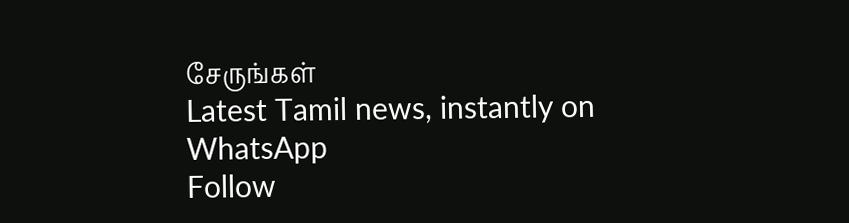சேருங்கள்
Latest Tamil news, instantly on WhatsApp
Follow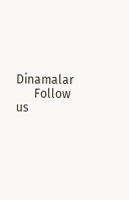Dinamalar
      Follow us